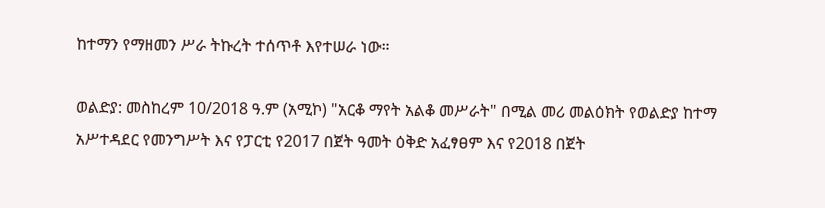ከተማን የማዘመን ሥራ ትኩረት ተሰጥቶ እየተሠራ ነው።

ወልድያ: መስከረም 10/2018 ዓ.ም (አሚኮ) "አርቆ ማየት አልቆ መሥራት" በሚል መሪ መልዕክት የወልድያ ከተማ አሥተዳደር የመንግሥት እና የፓርቲ የ2017 በጀት ዓመት ዕቅድ አፈፃፀም እና የ2018 በጀት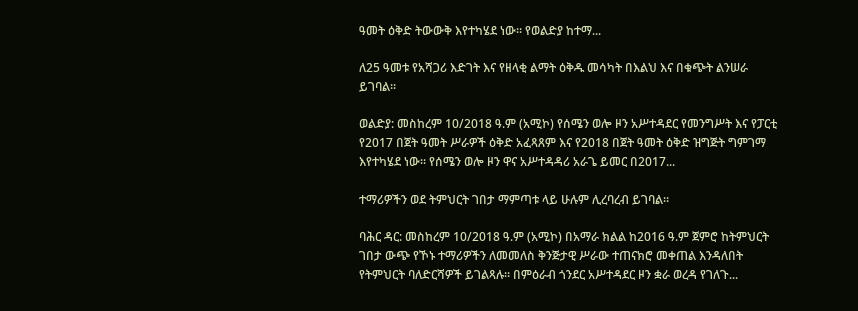ዓመት ዕቅድ ትውውቅ እየተካሄደ ነው። የወልድያ ከተማ...

ለ25 ዓመቱ የአሻጋሪ እድገት እና የዘላቂ ልማት ዕቅዱ መሳካት በእልህ እና በቁጭት ልንሠራ ይገባል።

ወልድያ: መስከረም 10/2018 ዓ.ም (አሚኮ) የሰሜን ወሎ ዞን አሥተዳደር የመንግሥት እና የፓርቲ የ2017 በጀት ዓመት ሥራዎች ዕቅድ አፈጻጸም እና የ2018 በጀት ዓመት ዕቅድ ዝግጅት ግምገማ እየተካሄደ ነው። የሰሜን ወሎ ዞን ዋና አሥተዳዳሪ አራጌ ይመር በ2017...

ተማሪዎችን ወደ ትምህርት ገበታ ማምጣቱ ላይ ሁሉም ሊረባረብ ይገባል።

ባሕር ዳር: መስከረም 10/2018 ዓ.ም (አሚኮ) በአማራ ክልል ከ2016 ዓ.ም ጀምሮ ከትምህርት ገበታ ውጭ የኾኑ ተማሪዎችን ለመመለስ ቅንጅታዊ ሥራው ተጠናክሮ መቀጠል እንዳለበት የትምህርት ባለድርሻዎች ይገልጻሉ። በምዕራብ ጎንደር አሥተዳደር ዞን ቋራ ወረዳ የገለጉ...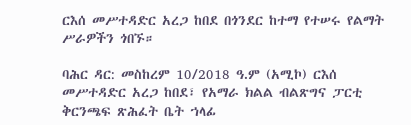ርእሰ መሥተዳድር አረጋ ከበደ በጎንደር ከተማ የተሠሩ የልማት ሥራዎችን ጎበኙ።

ባሕር ዳር: መስከረም 10/2018 ዓ.ም (አሚኮ) ርእሰ መሥተዳድር አረጋ ከበደ፣ የአማራ ክልል ብልጽግና ፓርቲ ቅርንጫፍ ጽሕፈት ቤት ኀላፊ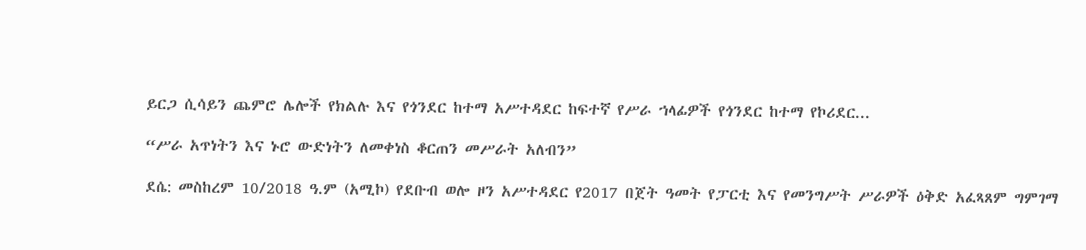ይርጋ ሲሳይን ጨምሮ ሌሎች የክልሉ እና የጎንደር ከተማ አሥተዳደር ከፍተኛ የሥራ ኀላፊዎች የጎንደር ከተማ የኮሪደር...

“ሥራ አጥነትን እና ኑሮ ውድነትን ለመቀነስ ቆርጠን መሥራት አለብን”

ደሴ: መስከረም 10/2018 ዓ.ም (አሚኮ) የደቡብ ወሎ ዞን አሥተዳደር የ2017 በጀት ዓመት የፓርቲ እና የመንግሥት ሥራዎች ዕቅድ አፈጻጸም ግምገማ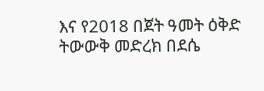እና የ2018 በጀት ዓመት ዕቅድ ትውውቅ መድረክ በደሴ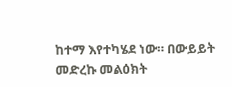ከተማ እየተካሄደ ነው። በውይይት መድረኩ መልዕክት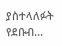ያስተላለፉት የደቡብ...